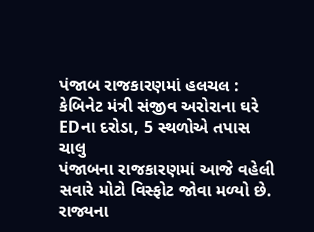પંજાબ રાજકારણમાં હલચલ : કેબિનેટ મંત્રી સંજીવ અરોરાના ઘરે EDના દરોડા, 5 સ્થળોએ તપાસ ચાલુ
પંજાબના રાજકારણમાં આજે વહેલી સવારે મોટો વિસ્ફોટ જોવા મળ્યો છે. રાજ્યના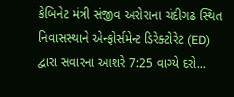કેબિનેટ મંત્રી સંજીવ અરોરાના ચંદીગઢ સ્થિત નિવાસસ્થાને એન્ફોર્સમેન્ટ ડિરેક્ટોરેટ (ED) દ્વારા સવારના આશરે 7:25 વાગ્યે દરો...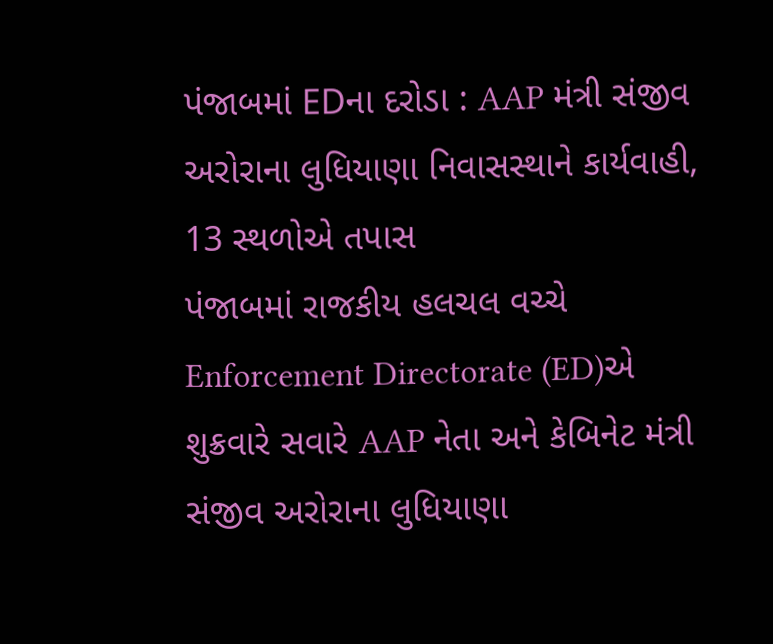પંજાબમાં EDના દરોડા : AAP મંત્રી સંજીવ અરોરાના લુધિયાણા નિવાસસ્થાને કાર્યવાહી, 13 સ્થળોએ તપાસ
પંજાબમાં રાજકીય હલચલ વચ્ચે Enforcement Directorate (ED)એ શુક્રવારે સવારે AAP નેતા અને કેબિનેટ મંત્રી સંજીવ અરોરાના લુધિયાણા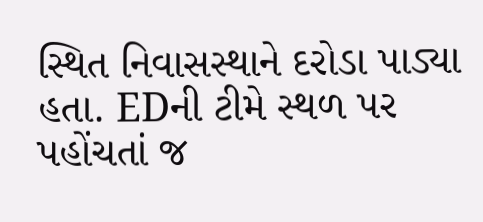સ્થિત નિવાસસ્થાને દરોડા પાડ્યા હતા. EDની ટીમે સ્થળ પર પહોંચતાં જ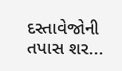દસ્તાવેજોની તપાસ શર...